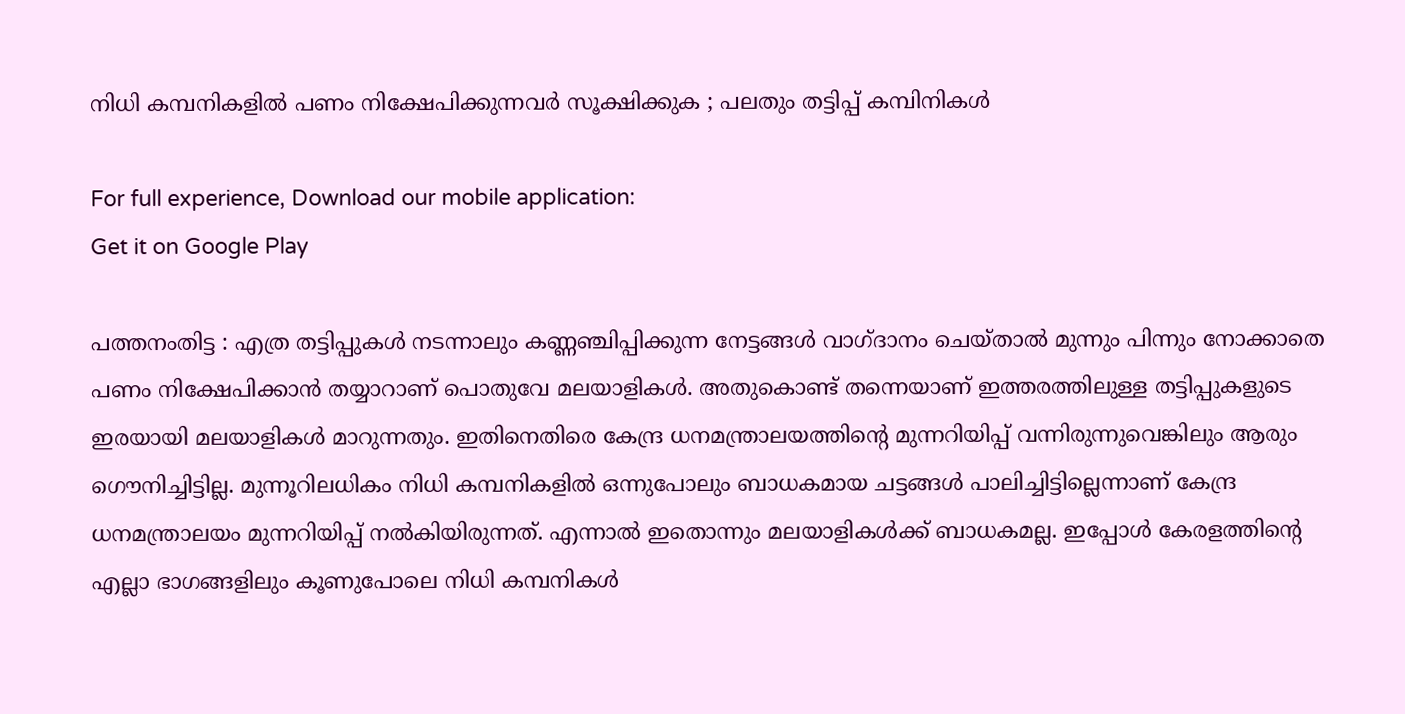നിധി കമ്പനികളിൽ പണം നിക്ഷേപിക്കുന്നവർ സൂക്ഷിക്കുക ; പലതും തട്ടിപ്പ് കമ്പിനികള്‍

For full experience, Download our mobile application:
Get it on Google Play

പത്തനംതിട്ട : എത്ര തട്ടിപ്പുകള്‍ നടന്നാലും കണ്ണഞ്ചിപ്പിക്കുന്ന നേട്ടങ്ങൾ വാഗ്ദാനം ചെയ്താല്‍ മുന്നും പിന്നും നോക്കാതെ പണം നിക്ഷേപിക്കാന്‍ തയ്യാറാണ് പൊതുവേ മലയാളികള്‍. അതുകൊണ്ട് തന്നെയാണ് ഇത്തരത്തിലുള്ള തട്ടിപ്പുകളുടെ ഇരയായി മലയാളികൾ മാറുന്നതും. ഇതിനെതിരെ കേന്ദ്ര ധനമന്ത്രാലയത്തിന്റെ മുന്നറിയിപ്പ് വന്നിരുന്നുവെങ്കിലും ആരും ഗൌനിച്ചിട്ടില്ല. മുന്നൂറിലധികം നിധി കമ്പനികളില്‍ ഒന്നുപോലും ബാധകമായ ചട്ടങ്ങള്‍ പാലിച്ചിട്ടില്ലെന്നാണ് കേന്ദ്ര ധനമന്ത്രാലയം മുന്നറിയിപ്പ് നല്‍കിയിരുന്നത്. എന്നാൽ ഇതൊന്നും മലയാളികൾക്ക് ബാധകമല്ല. ഇപ്പോൾ കേരളത്തിന്റെ എല്ലാ ഭാഗങ്ങളിലും കൂണുപോലെ നിധി കമ്പനികൾ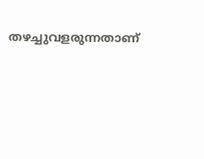തഴച്ചുവളരുന്നതാണ്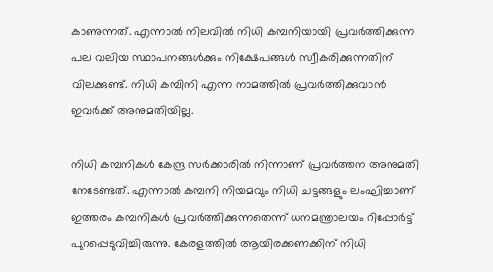കാണുന്നത്. എന്നാൽ നിലവില്‍ നിധി കമ്പനിയായി പ്രവര്‍ത്തിക്കുന്ന പല വലിയ സ്ഥാപനങ്ങള്‍ക്കും നിക്ഷേപങ്ങള്‍ സ്വീകരിക്കുന്നതിന് വിലക്കുണ്ട്. നിധി കമ്പിനി എന്ന നാമത്തില്‍ പ്രവര്‍ത്തിക്കുവാന്‍ ഇവര്‍ക്ക് അനുമതിയില്ല.

നിധി കമ്പനികള്‍ കേന്ദ്ര സര്‍ക്കാരില്‍ നിന്നാണ് പ്രവര്‍ത്തന അനുമതി നേടേണ്ടത്. എന്നാൽ കമ്പനി നിയമവും നിധി ചട്ടങ്ങളും ലംഘിച്ചാണ് ഇത്തരം കമ്പനികള്‍ പ്രവര്‍ത്തിക്കുന്നതെന്ന് ധനമന്ത്രാലയം റിപ്പോർട്ട് പുറപ്പെടുവിച്ചിരുന്നു. കേരളത്തില്‍ ആയിരക്കണക്കിന് നിധി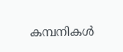കമ്പനികള്‍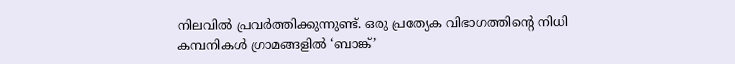നിലവില്‍ പ്രവര്‍ത്തിക്കുന്നുണ്ട്. ഒരു പ്രത്യേക വിഭാഗത്തിന്റെ നിധി കമ്പനികള്‍ ഗ്രാമങ്ങളില്‍ ‘ബാങ്ക്’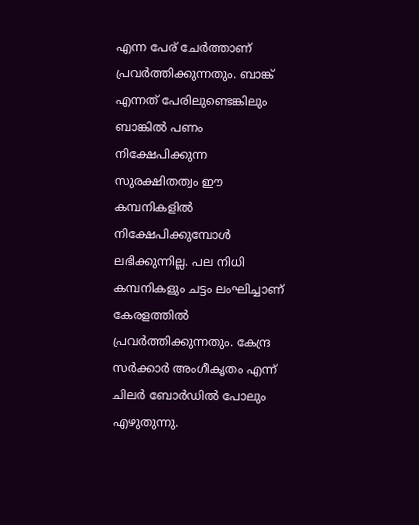എന്ന പേര് ചേര്‍ത്താണ് പ്രവര്‍ത്തിക്കുന്നതും. ബാങ്ക് എന്നത് പേരിലുണ്ടെങ്കിലും ബാങ്കില്‍ പണം നിക്ഷേപിക്കുന്ന സുരക്ഷിതത്വം ഈ കമ്പനികളില്‍ നിക്ഷേപിക്കുമ്പോള്‍ ലഭിക്കുന്നില്ല. പല നിധി കമ്പനികളും ചട്ടം ലംഘിച്ചാണ് കേരളത്തില്‍ പ്രവര്‍ത്തിക്കുന്നതും. കേന്ദ്ര സര്‍ക്കാര്‍ അംഗീകൃതം എന്ന് ചിലര്‍ ബോര്‍ഡില്‍ പോലും എഴുതുന്നു.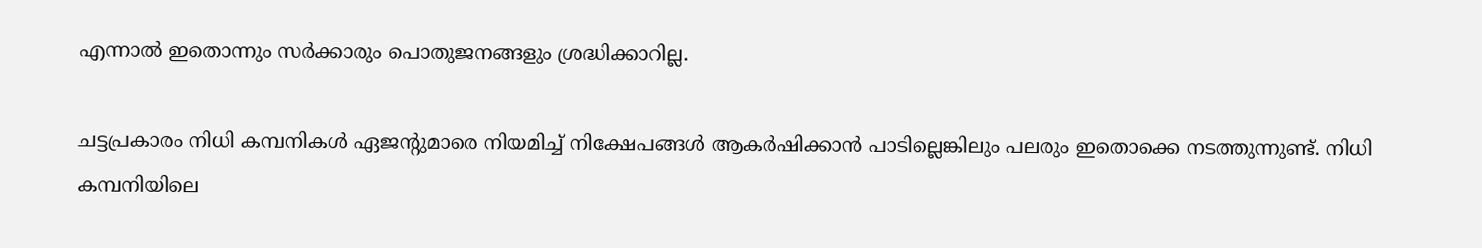എന്നാല്‍ ഇതൊന്നും സര്‍ക്കാരും പൊതുജനങ്ങളും ശ്രദ്ധിക്കാറില്ല.

ചട്ടപ്രകാരം നിധി കമ്പനികള്‍ ഏജന്റുമാരെ നിയമിച്ച് നിക്ഷേപങ്ങള്‍ ആകര്‍ഷിക്കാന്‍ പാടില്ലെങ്കിലും പലരും ഇതൊക്കെ നടത്തുന്നുണ്ട്. നിധി കമ്പനിയിലെ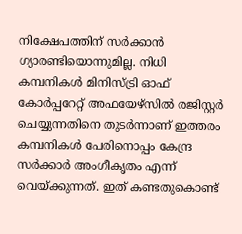നിക്ഷേപത്തിന് സര്‍ക്കാന്‍ ഗ്യാരണ്ടിയൊന്നുമില്ല. നിധി കമ്പനികള്‍ മിനിസ്ട്രി ഓഫ് കോര്‍പ്പറേറ്റ് അഫയേഴ്‌സില്‍ രജിസ്റ്റര്‍ ചെയ്യുന്നതിനെ തുടര്‍ന്നാണ് ഇത്തരം കമ്പനികള്‍ പേരിനൊപ്പം കേന്ദ്ര സര്‍ക്കാര്‍ അംഗീകൃതം എന്ന് വെയ്ക്കുന്നത്. ഇത് കണ്ടതുകൊണ്ട്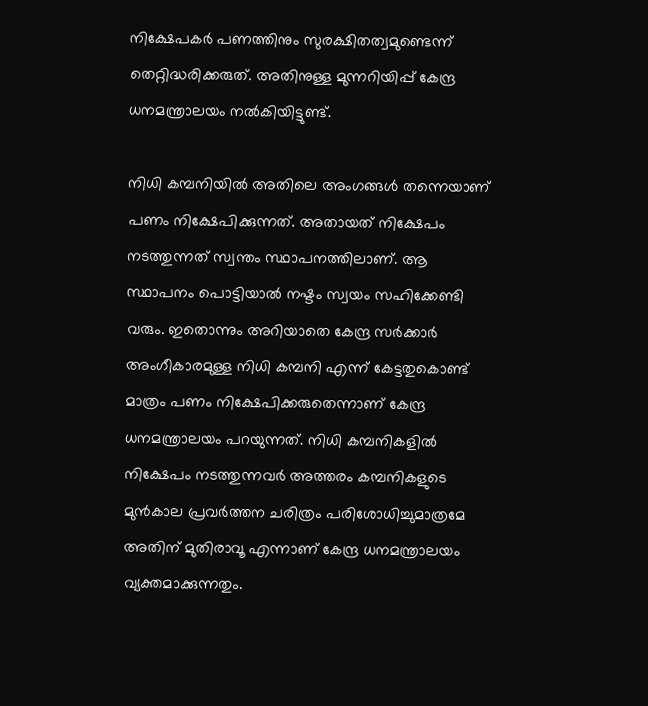നിക്ഷേപകര്‍ പണത്തിനും സുരക്ഷിതത്വമുണ്ടെന്ന് തെറ്റിദ്ധരിക്കരുത്. അതിനുള്ള മുന്നറിയിപ്പ് കേന്ദ്ര ധനമന്ത്രാലയം നല്‍കിയിട്ടുണ്ട്.

നിധി കമ്പനിയില്‍ അതിലെ അംഗങ്ങള്‍ തന്നെയാണ് പണം നിക്ഷേപിക്കുന്നത്. അതായത് നിക്ഷേപം നടത്തുന്നത് സ്വന്തം സ്ഥാപനത്തിലാണ്. ആ സ്ഥാപനം പൊട്ടിയാല്‍ നഷ്ടം സ്വയം സഹിക്കേണ്ടി വരും. ഇതൊന്നും അറിയാതെ കേന്ദ്ര സര്‍ക്കാര്‍ അംഗീകാരമുള്ള നിധി കമ്പനി എന്ന് കേട്ടതുകൊണ്ട് മാത്രം പണം നിക്ഷേപിക്കരുതെന്നാണ് കേന്ദ്ര ധനമന്ത്രാലയം പറയുന്നത്. നിധി കമ്പനികളില്‍ നിക്ഷേപം നടത്തുന്നവര്‍ അത്തരം കമ്പനികളുടെ മുന്‍കാല പ്രവര്‍ത്തന ചരിത്രം പരിശോധിച്ചുമാത്രമേ അതിന് മുതിരാവൂ എന്നാണ് കേന്ദ്ര ധനമന്ത്രാലയം വ്യക്തമാക്കുന്നതും.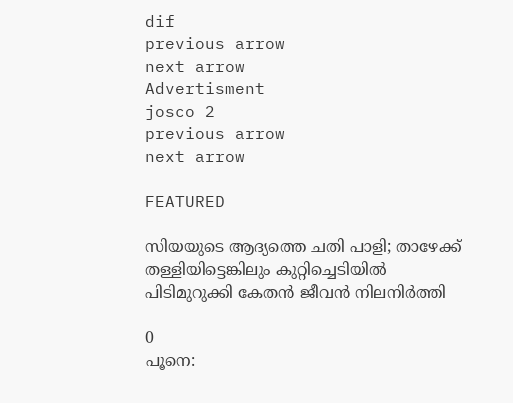dif
previous arrow
next arrow
Advertisment
josco 2
previous arrow
next arrow

FEATURED

സിയയുടെ ആദ്യത്തെ ചതി പാളി; താഴേക്ക് തള്ളിയിട്ടെങ്കിലും കുറ്റിച്ചെടിയിൽ പിടിമുറുക്കി കേതൻ ജീവൻ നിലനിർത്തി

0
പൂനെ: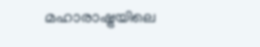മഹാരാഷ്ട്രയിലെ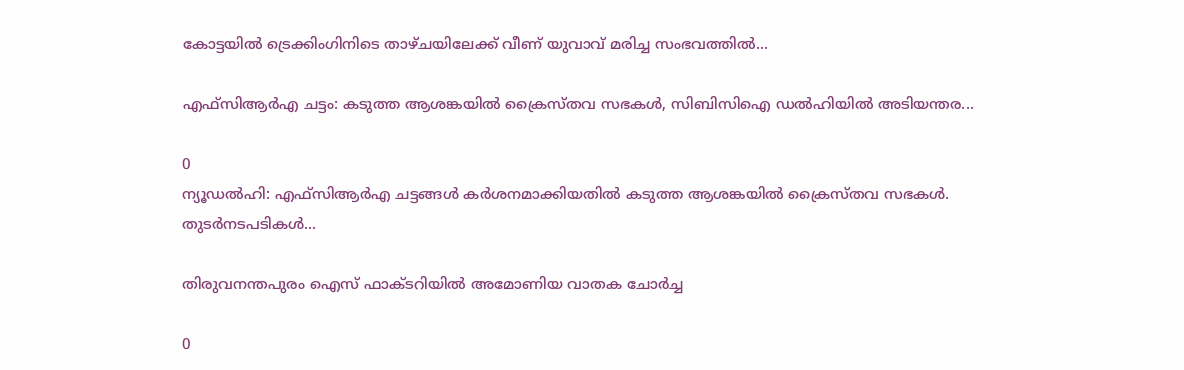കോട്ടയില്‍ ട്രെക്കിംഗിനിടെ താഴ്ചയിലേക്ക് വീണ് യുവാവ് മരിച്ച സംഭവത്തില്‍...

എഫ്‌സിആര്‍എ ചട്ടം: കടുത്ത ആശങ്കയില്‍ ക്രൈസ്തവ സഭകള്‍, സിബിസിഐ ഡല്‍ഹിയില്‍ അടിയന്തര...

0
ന്യൂഡല്‍ഹി: എഫ്‌സിആര്‍എ ചട്ടങ്ങള്‍ കര്‍ശനമാക്കിയതില്‍ കടുത്ത ആശങ്കയില്‍ ക്രൈസ്തവ സഭകള്‍. തുടര്‍നടപടികള്‍...

തിരുവനന്തപുരം ഐസ് ഫാക്ടറിയിൽ അമോണിയ വാതക ചോർച്ച

0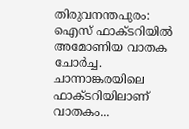തിരുവനന്തപുരം: ഐസ് ഫാക്ടറിയിൽ അമോണിയ വാതക ചോർച്ച. ചാന്നാങ്കരയിലെ ഫാക്ടറിയിലാണ് വാതകം...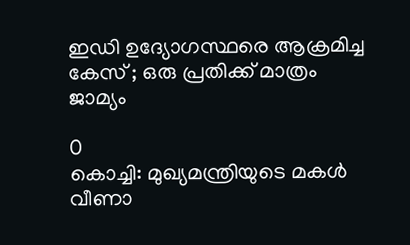ഇഡി ഉദ്യോഗസ്ഥരെ ആക്രമിച്ച കേസ് ; ഒരു പ്രതിക്ക് മാത്രം ജാമ്യം

0
കൊച്ചി: മുഖ്യമന്ത്രിയുടെ മകൾ വീണാ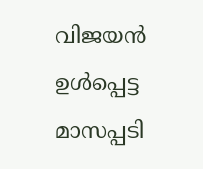വിജയൻ ഉൾപ്പെട്ട മാസപ്പടി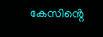കേസിൻ്റെ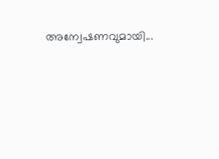അന്വേഷണവുമായി...